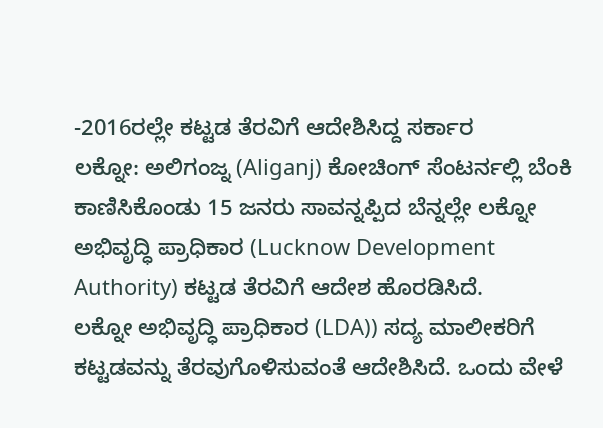-2016ರಲ್ಲೇ ಕಟ್ಟಡ ತೆರವಿಗೆ ಆದೇಶಿಸಿದ್ದ ಸರ್ಕಾರ
ಲಕ್ನೋ: ಅಲಿಗಂಜ್ನ (Aliganj) ಕೋಚಿಂಗ್ ಸೆಂಟರ್ನಲ್ಲಿ ಬೆಂಕಿ ಕಾಣಿಸಿಕೊಂಡು 15 ಜನರು ಸಾವನ್ನಪ್ಪಿದ ಬೆನ್ನಲ್ಲೇ ಲಕ್ನೋ ಅಭಿವೃದ್ಧಿ ಪ್ರಾಧಿಕಾರ (Lucknow Development Authority) ಕಟ್ಟಡ ತೆರವಿಗೆ ಆದೇಶ ಹೊರಡಿಸಿದೆ.
ಲಕ್ನೋ ಅಭಿವೃದ್ಧಿ ಪ್ರಾಧಿಕಾರ (LDA)) ಸದ್ಯ ಮಾಲೀಕರಿಗೆ ಕಟ್ಟಡವನ್ನು ತೆರವುಗೊಳಿಸುವಂತೆ ಆದೇಶಿಸಿದೆ. ಒಂದು ವೇಳೆ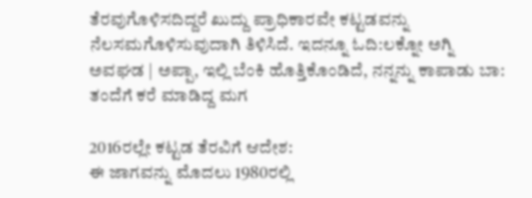ತೆರವುಗೊಳಿಸದಿದ್ದರೆ ಖುದ್ದು ಪ್ರಾಧಿಕಾರವೇ ಕಟ್ಟಡವನ್ನು ನೆಲಸಮಗೊಳಿಸುವುದಾಗಿ ತಿಳಿಸಿದೆ. ಇದನ್ನೂ ಓದಿ:ಲಕ್ನೋ ಅಗ್ನಿ ಅವಘಡ | ಅಪ್ಪಾ, ಇಲ್ಲಿ ಬೆಂಕಿ ಹೊತ್ತಿಕೊಂಡಿದೆ, ನನ್ನನ್ನು ಕಾಪಾಡು ಬಾ: ತಂದೆಗೆ ಕರೆ ಮಾಡಿದ್ದ ಮಗ

2016ರಲ್ಲೇ ಕಟ್ಟಡ ತೆರವಿಗೆ ಆದೇಶ:
ಈ ಜಾಗವನ್ನು ಮೊದಲು 1980ರಲ್ಲಿ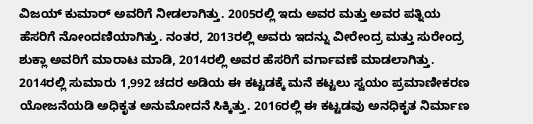ವಿಜಯ್ ಕುಮಾರ್ ಅವರಿಗೆ ನೀಡಲಾಗಿತ್ತು. 2005ರಲ್ಲಿ ಇದು ಅವರ ಮತ್ತು ಅವರ ಪತ್ನಿಯ ಹೆಸರಿಗೆ ನೋಂದಣಿಯಾಗಿತ್ತು. ನಂತರ, 2013ರಲ್ಲಿ ಅವರು ಇದನ್ನು ವೀರೇಂದ್ರ ಮತ್ತು ಸುರೇಂದ್ರ ಶುಕ್ಲಾ ಅವರಿಗೆ ಮಾರಾಟ ಮಾಡಿ, 2014ರಲ್ಲಿ ಅವರ ಹೆಸರಿಗೆ ವರ್ಗಾವಣೆ ಮಾಡಲಾಗಿತ್ತು.
2014ರಲ್ಲಿ ಸುಮಾರು 1,992 ಚದರ ಅಡಿಯ ಈ ಕಟ್ಟಡಕ್ಕೆ ಮನೆ ಕಟ್ಟಲು ಸ್ವಯಂ ಪ್ರಮಾಣೀಕರಣ ಯೋಜನೆಯಡಿ ಅಧಿಕೃತ ಅನುಮೋದನೆ ಸಿಕ್ಕಿತ್ತು. 2016ರಲ್ಲಿ ಈ ಕಟ್ಟಡವು ಅನಧಿಕೃತ ನಿರ್ಮಾಣ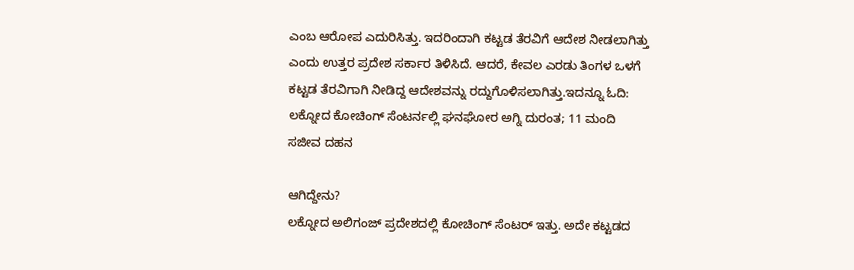ಎಂಬ ಆರೋಪ ಎದುರಿಸಿತ್ತು. ಇದರಿಂದಾಗಿ ಕಟ್ಟಡ ತೆರವಿಗೆ ಆದೇಶ ನೀಡಲಾಗಿತ್ತು ಎಂದು ಉತ್ತರ ಪ್ರದೇಶ ಸರ್ಕಾರ ತಿಳಿಸಿದೆ. ಆದರೆ, ಕೇವಲ ಎರಡು ತಿಂಗಳ ಒಳಗೆ ಕಟ್ಟಡ ತೆರವಿಗಾಗಿ ನೀಡಿದ್ದ ಆದೇಶವನ್ನು ರದ್ದುಗೊಳಿಸಲಾಗಿತ್ತು.ಇದನ್ನೂ ಓದಿ: ಲಕ್ನೋದ ಕೋಚಿಂಗ್ ಸೆಂಟರ್ನಲ್ಲಿ ಘನಘೋರ ಅಗ್ನಿ ದುರಂತ; 11 ಮಂದಿ ಸಜೀವ ದಹನ

ಆಗಿದ್ದೇನು?
ಲಕ್ನೋದ ಅಲಿಗಂಜ್ ಪ್ರದೇಶದಲ್ಲಿ ಕೋಚಿಂಗ್ ಸೆಂಟರ್ ಇತ್ತು. ಅದೇ ಕಟ್ಟಡದ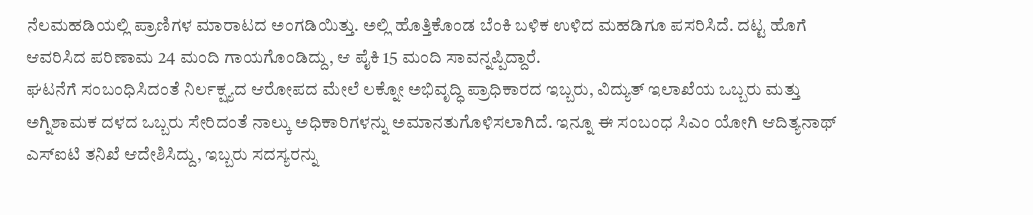ನೆಲಮಹಡಿಯಲ್ಲಿ ಪ್ರಾಣಿಗಳ ಮಾರಾಟದ ಅಂಗಡಿಯಿತ್ತು. ಅಲ್ಲಿ ಹೊತ್ತಿಕೊಂಡ ಬೆಂಕಿ ಬಳಿಕ ಉಳಿದ ಮಹಡಿಗೂ ಪಸರಿಸಿದೆ. ದಟ್ಟ ಹೊಗೆ ಆವರಿಸಿದ ಪರಿಣಾಮ 24 ಮಂದಿ ಗಾಯಗೊಂಡಿದ್ದು, ಆ ಪೈಕಿ 15 ಮಂದಿ ಸಾವನ್ನಪ್ಪಿದ್ದಾರೆ.
ಘಟನೆಗೆ ಸಂಬಂಧಿಸಿದಂತೆ ನಿರ್ಲಕ್ಷ್ಯದ ಆರೋಪದ ಮೇಲೆ ಲಕ್ನೋ ಅಭಿವೃದ್ಧಿ ಪ್ರಾಧಿಕಾರದ ಇಬ್ಬರು, ವಿದ್ಯುತ್ ಇಲಾಖೆಯ ಒಬ್ಬರು ಮತ್ತು ಅಗ್ನಿಶಾಮಕ ದಳದ ಒಬ್ಬರು ಸೇರಿದಂತೆ ನಾಲ್ಕು ಅಧಿಕಾರಿಗಳನ್ನು ಅಮಾನತುಗೊಳಿಸಲಾಗಿದೆ. ಇನ್ನೂ ಈ ಸಂಬಂಧ ಸಿಎಂ ಯೋಗಿ ಆದಿತ್ಯನಾಥ್ ಎಸ್ಐಟಿ ತನಿಖೆ ಆದೇಶಿಸಿದ್ದು, ಇಬ್ಬರು ಸದಸ್ಯರನ್ನು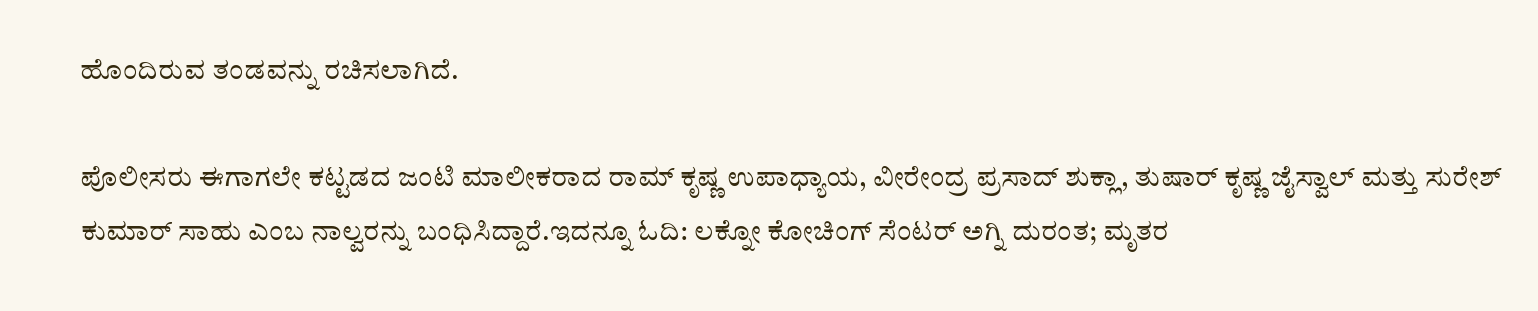ಹೊಂದಿರುವ ತಂಡವನ್ನು ರಚಿಸಲಾಗಿದೆ.

ಪೊಲೀಸರು ಈಗಾಗಲೇ ಕಟ್ಟಡದ ಜಂಟಿ ಮಾಲೀಕರಾದ ರಾಮ್ ಕೃಷ್ಣ ಉಪಾಧ್ಯಾಯ, ವೀರೇಂದ್ರ ಪ್ರಸಾದ್ ಶುಕ್ಲಾ, ತುಷಾರ್ ಕೃಷ್ಣ ಜೈಸ್ವಾಲ್ ಮತ್ತು ಸುರೇಶ್ ಕುಮಾರ್ ಸಾಹು ಎಂಬ ನಾಲ್ವರನ್ನು ಬಂಧಿಸಿದ್ದಾರೆ.ಇದನ್ನೂ ಓದಿ: ಲಕ್ನೋ ಕೋಚಿಂಗ್ ಸೆಂಟರ್ ಅಗ್ನಿ ದುರಂತ; ಮೃತರ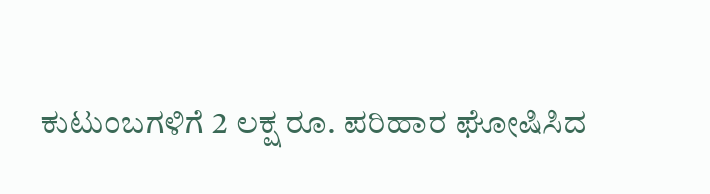ಕುಟುಂಬಗಳಿಗೆ 2 ಲಕ್ಷ ರೂ. ಪರಿಹಾರ ಘೋಷಿಸಿದ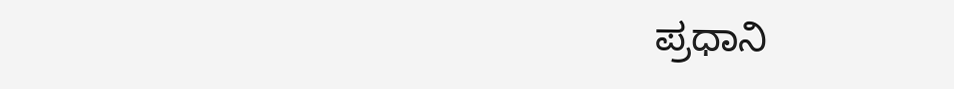ಪ್ರಧಾನಿ